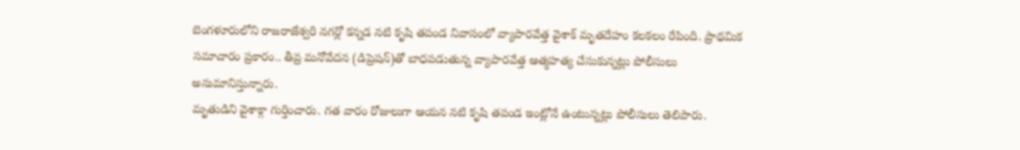బెంగళూరులోని రాజరాజేశ్వరి నగర్లో కన్నడ నటి కృషి తపండ నివాసంలో వ్యాపారవేత్త వైశాక్ మృతదేహం కలకలం రేపింది. ప్రాథమిక సమాచారం ప్రకారం.. తీవ్ర మనోవేదన (డిప్రెషన్)తో బాధపడుతున్న వ్యాపారవేత్త ఆత్మహత్య చేసుకున్నట్లు పోలీసులు అనుమానిస్తున్నారు.
మృతుడిని వైశాక్గా గుర్తించారు. గత వారం రోజులుగా ఆయన నటి కృషి తపండ ఇంట్లోనే ఉంటున్నట్లు పోలీసులు తెలిపారు.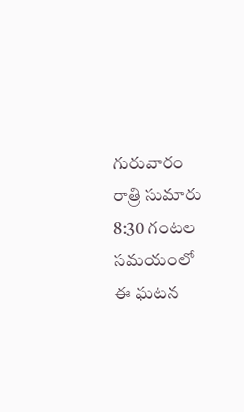గురువారం రాత్రి సుమారు 8:30 గంటల సమయంలో ఈ ఘటన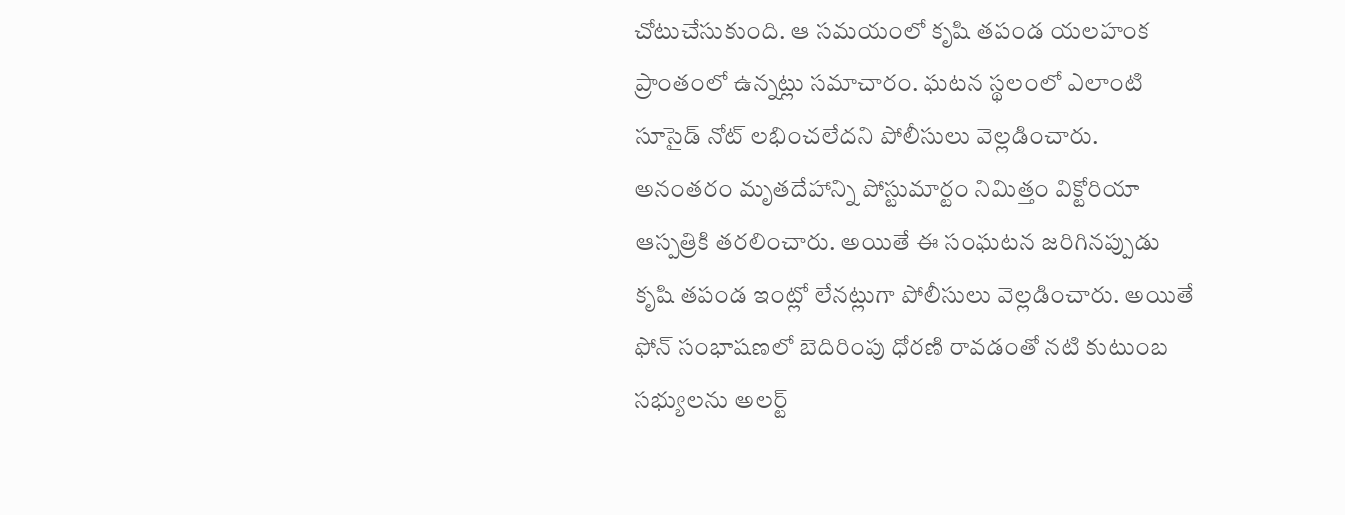చోటుచేసుకుంది. ఆ సమయంలో కృషి తపండ యలహంక ప్రాంతంలో ఉన్నట్లు సమాచారం. ఘటన స్థలంలో ఎలాంటి సూసైడ్ నోట్ లభించలేదని పోలీసులు వెల్లడించారు. అనంతరం మృతదేహాన్ని పోస్టుమార్టం నిమిత్తం విక్టోరియా ఆస్పత్రికి తరలించారు. అయితే ఈ సంఘటన జరిగినప్పుడు కృషి తపండ ఇంట్లో లేనట్లుగా పోలీసులు వెల్లడించారు. అయితే ఫోన్ సంభాషణలో బెదిరింపు ధోరణి రావడంతో నటి కుటుంబ సభ్యులను అలర్ట్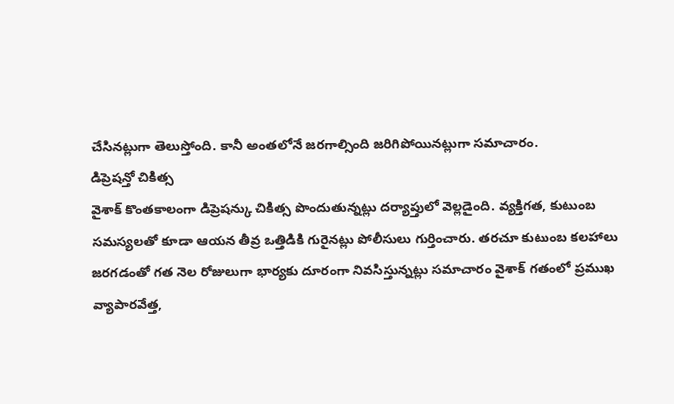చేసినట్లుగా తెలుస్తోంది. కానీ అంతలోనే జరగాల్సింది జరిగిపోయినట్లుగా సమాచారం.
డిప్రెషన్తో చికిత్స
వైశాక్ కొంతకాలంగా డిప్రెషన్కు చికిత్స పొందుతున్నట్లు దర్యాప్తులో వెల్లడైంది. వ్యక్తిగత, కుటుంబ సమస్యలతో కూడా ఆయన తీవ్ర ఒత్తిడికి గురైనట్లు పోలీసులు గుర్తించారు. తరచూ కుటుంబ కలహాలు జరగడంతో గత నెల రోజులుగా భార్యకు దూరంగా నివసిస్తున్నట్లు సమాచారం వైశాక్ గతంలో ప్రముఖ వ్యాపారవేత్త,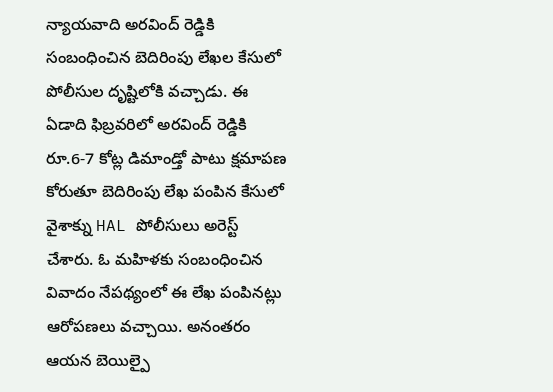న్యాయవాది అరవింద్ రెడ్డికి సంబంధించిన బెదిరింపు లేఖల కేసులో పోలీసుల దృష్టిలోకి వచ్చాడు. ఈ ఏడాది ఫిబ్రవరిలో అరవింద్ రెడ్డికి రూ.6-7 కోట్ల డిమాండ్తో పాటు క్షమాపణ కోరుతూ బెదిరింపు లేఖ పంపిన కేసులో వైశాక్ను HAL పోలీసులు అరెస్ట్ చేశారు. ఓ మహిళకు సంబంధించిన వివాదం నేపథ్యంలో ఈ లేఖ పంపినట్లు ఆరోపణలు వచ్చాయి. అనంతరం ఆయన బెయిల్పై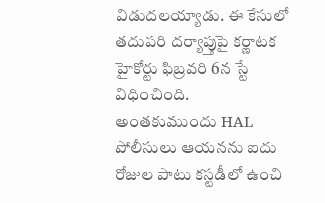విడుదలయ్యాడు. ఈ కేసులో తదుపరి దర్యాప్తుపై కర్ణాటక హైకోర్టు ఫిబ్రవరి 6న స్టే విధించింది. అంతకుముందు HAL పోలీసులు ఆయనను ఐదు రోజుల పాటు కస్టడీలో ఉంచి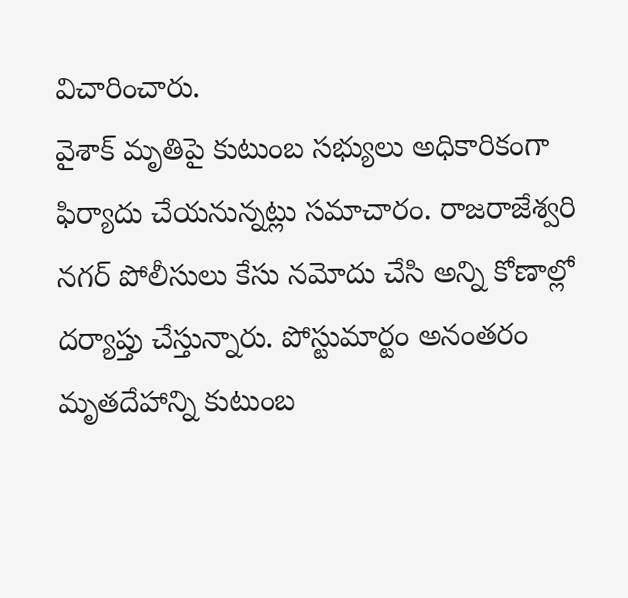విచారించారు.
వైశాక్ మృతిపై కుటుంబ సభ్యులు అధికారికంగా ఫిర్యాదు చేయనున్నట్లు సమాచారం. రాజరాజేశ్వరి నగర్ పోలీసులు కేసు నమోదు చేసి అన్ని కోణాల్లో దర్యాప్తు చేస్తున్నారు. పోస్టుమార్టం అనంతరం మృతదేహాన్ని కుటుంబ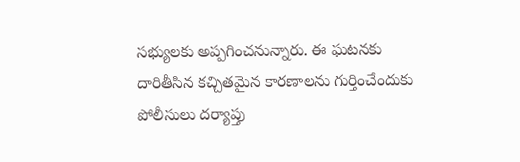సభ్యులకు అప్పగించనున్నారు. ఈ ఘటనకు దారితీసిన కచ్చితమైన కారణాలను గుర్తించేందుకు పోలీసులు దర్యాప్తు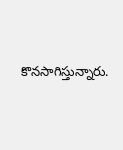కొనసాగిస్తున్నారు.